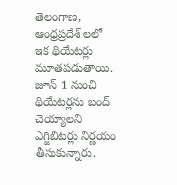తెలంగాణ, ఆంధ్రప్రదేశ్ లలో ఇక థియేటర్లు మూతపడుతాయి. జూన్ 1 నుంచి థియేటర్లను బంద్ చెయ్యాలని ఎగ్జిబిటర్లు నిర్ణయం తీసుకున్నారు.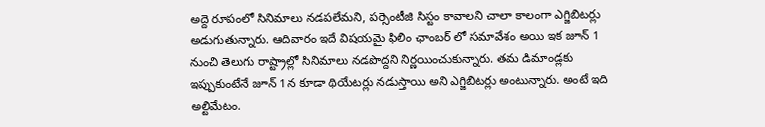అద్దె రూపంలో సినిమాలు నడపలేమని, పర్సెంటీజి సిస్టం కావాలని చాలా కాలంగా ఎగ్జిబిటర్లు అడుగుతున్నారు. ఆదివారం ఇదే విషయమై ఫిలిం ఛాంబర్ లో సమావేశం అయి ఇక జూన్ 1 నుంచి తెలుగు రాష్ట్రాల్లో సినిమాలు నడపొద్దని నిర్ణయించుకున్నారు. తమ డిమాండ్లకు ఇప్పుకుంటేనే జూన్ 1న కూడా థియేటర్లు నడుస్తాయి అని ఎగ్జిబిటర్లు అంటున్నారు. అంటే ఇది అల్టిమేటం.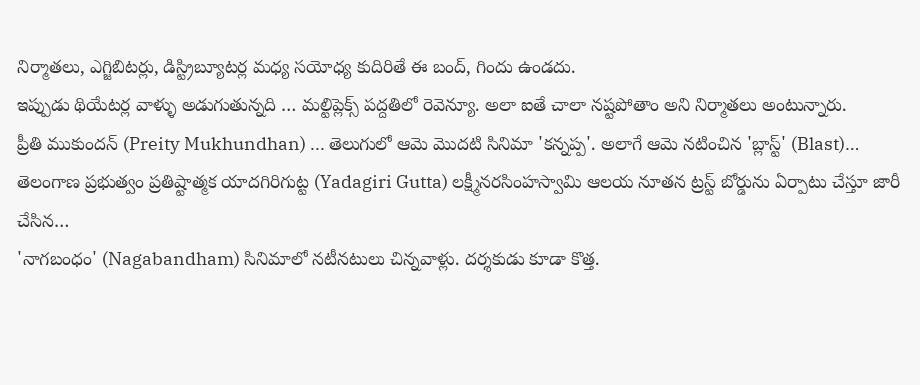నిర్మాతలు, ఎగ్జిబిటర్లు, డిస్ట్రిబ్యూటర్ల మధ్య సయోధ్య కుదిరితే ఈ బంద్, గిందు ఉండదు.
ఇప్పుడు థియేటర్ల వాళ్ళు అడుగుతున్నది … మల్టిప్లెక్స్ పద్దతిలో రెవెన్యూ. అలా ఐతే చాలా నష్టపోతాం అని నిర్మాతలు అంటున్నారు.
ప్రీతి ముకుందన్ (Preity Mukhundhan) ... తెలుగులో ఆమె మొదటి సినిమా 'కన్నప్ప'. అలాగే ఆమె నటించిన 'బ్లాస్ట్' (Blast)…
తెలంగాణ ప్రభుత్వం ప్రతిష్టాత్మక యాదగిరిగుట్ట (Yadagiri Gutta) లక్ష్మీనరసింహస్వామి ఆలయ నూతన ట్రస్ట్ బోర్డును ఏర్పాటు చేస్తూ జారీ చేసిన…
'నాగబంధం' (Nagabandham) సినిమాలో నటీనటులు చిన్నవాళ్లు. దర్శకుడు కూడా కొత్త.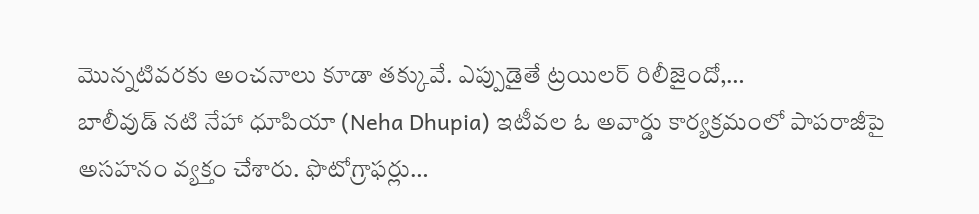మొన్నటివరకు అంచనాలు కూడా తక్కువే. ఎప్పుడైతే ట్రయిలర్ రిలీజైందో,…
బాలీవుడ్ నటి నేహా ధూపియా (Neha Dhupia) ఇటీవల ఓ అవార్డు కార్యక్రమంలో పాపరాజీపై అసహనం వ్యక్తం చేశారు. ఫొటోగ్రాఫర్లు…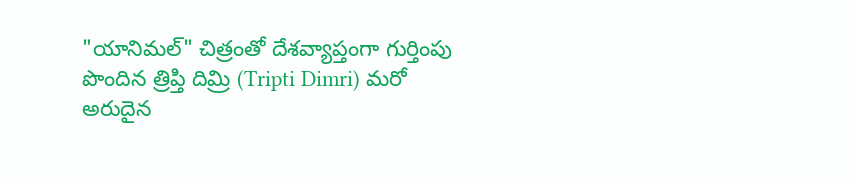"యానిమల్" చిత్రంతో దేశవ్యాప్తంగా గుర్తింపు పొందిన త్రిప్తి దిమ్రి (Tripti Dimri) మరో అరుదైన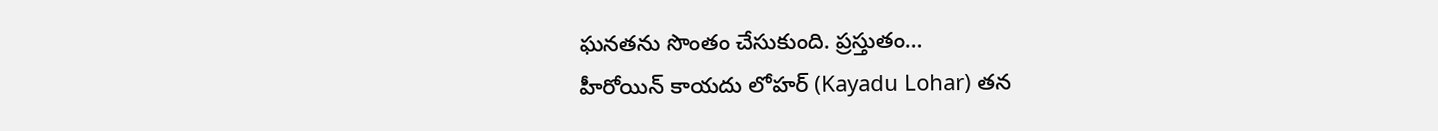ఘనతను సొంతం చేసుకుంది. ప్రస్తుతం…
హీరోయిన్ కాయదు లోహర్ (Kayadu Lohar) తన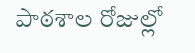పాఠశాల రోజుల్లో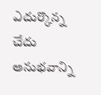ఎదుర్కొన్న చేదు అనుభవాన్ని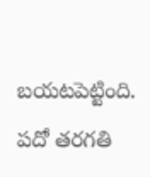బయటపెట్టింది. పదో తరగతి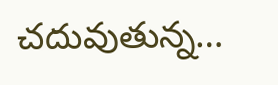చదువుతున్న…